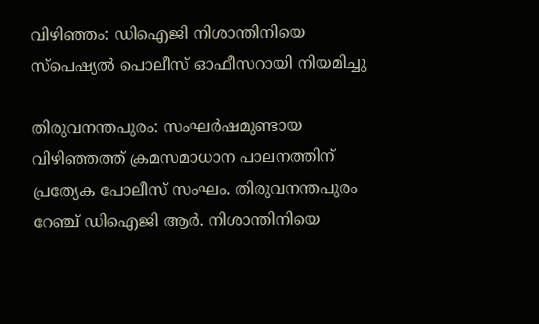വിഴിഞ്ഞം: ഡിഐജി നിശാന്തിനിയെ സ്പെഷ്യൽ പൊലീസ് ഓഫീസറായി നിയമിച്ചു

തിരുവനന്തപുരം: സംഘര്‍ഷമുണ്ടായ വിഴിഞ്ഞത്ത് ക്രമസമാധാന പാലനത്തിന് പ്രത്യേക പോലീസ് സംഘം. തിരുവനന്തപുരം റേഞ്ച് ഡിഐജി ആര്‍. നിശാന്തിനിയെ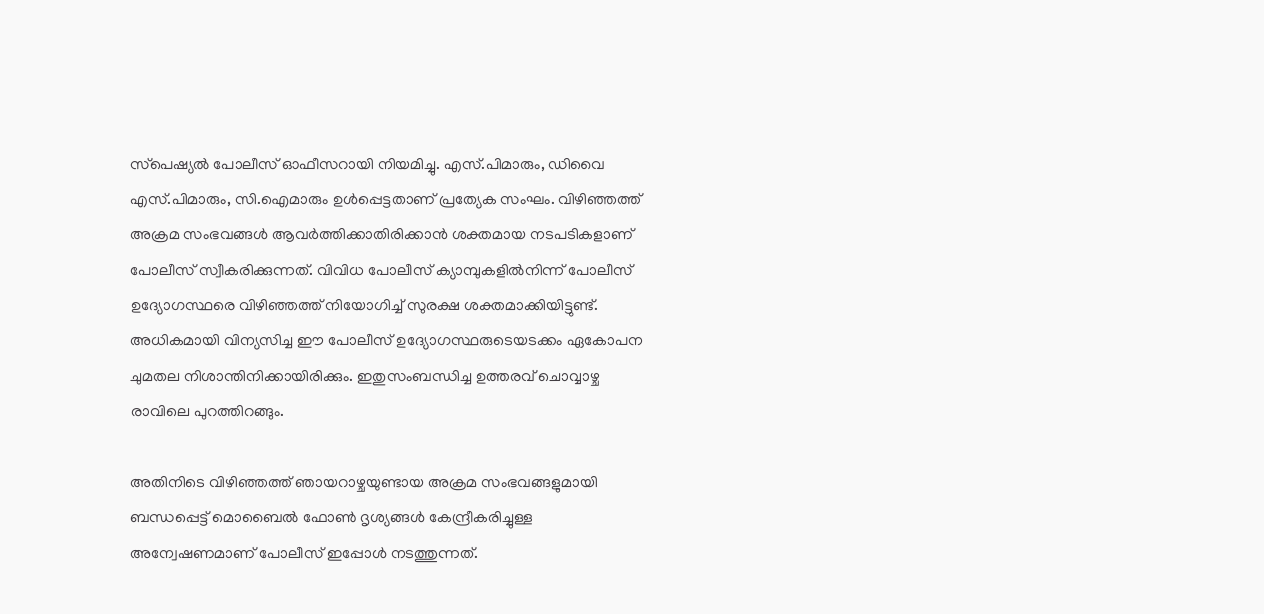സ്‌പെഷ്യല്‍ പോലീസ് ഓഫീസറായി നിയമിച്ചു. എസ്.പിമാരും, ഡിവൈ എസ്.പിമാരും, സി.ഐമാരും ഉള്‍പ്പെട്ടതാണ് പ്രത്യേക സംഘം. വിഴിഞ്ഞത്ത് അക്രമ സംഭവങ്ങള്‍ ആവര്‍ത്തിക്കാതിരിക്കാന്‍ ശക്തമായ നടപടികളാണ് പോലീസ് സ്വീകരിക്കുന്നത്. വിവിധ പോലീസ് ക്യാമ്പുകളില്‍നിന്ന് പോലീസ് ഉദ്യോഗസ്ഥരെ വിഴിഞ്ഞത്ത് നിയോഗിച്ച് സുരക്ഷ ശക്തമാക്കിയിട്ടുണ്ട്. അധികമായി വിന്യസിച്ച ഈ പോലീസ് ഉദ്യോഗസ്ഥരുടെയടക്കം ഏകോപന ചുമതല നിശാന്തിനിക്കായിരിക്കും. ഇതുസംബന്ധിച്ച ഉത്തരവ് ചൊവ്വാഴ്ച രാവിലെ പുറത്തിറങ്ങും.

അതിനിടെ വിഴിഞ്ഞത്ത് ഞായറാഴ്ചയുണ്ടായ അക്രമ സംഭവങ്ങളുമായി ബന്ധപ്പെട്ട് മൊബൈല്‍ ഫോണ്‍ ദൃശ്യങ്ങള്‍ കേന്ദ്രീകരിച്ചുള്ള അന്വേഷണമാണ് പോലീസ് ഇപ്പോള്‍ നടത്തുന്നത്.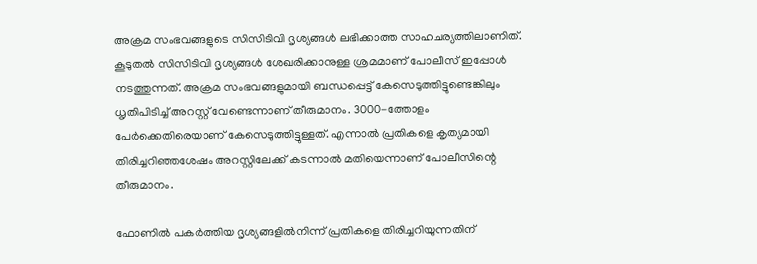അക്രമ സംഭവങ്ങളുടെ സിസിടിവി ദൃശ്യങ്ങള്‍ ലഭിക്കാത്ത സാഹചര്യത്തിലാണിത്. കൂടുതല്‍ സിസിടിവി ദൃശ്യങ്ങള്‍ ശേഖരിക്കാനുള്ള ശ്രമമാണ് പോലീസ് ഇപ്പോള്‍ നടത്തുന്നത്. അക്രമ സംഭവങ്ങളുമായി ബന്ധപ്പെട്ട് കേസെടുത്തിട്ടുണ്ടെങ്കിലും ധൃതിപിടിച്ച് അറസ്റ്റ് വേണ്ടെന്നാണ് തീരുമാനം. 3000-ത്തോളം പേര്‍ക്കെതിരെയാണ് കേസെടുത്തിട്ടുള്ളത്. എന്നാല്‍ പ്രതികളെ കൃത്യമായി തിരിച്ചറിഞ്ഞശേഷം അറസ്റ്റിലേക്ക് കടന്നാല്‍ മതിയെന്നാണ് പോലീസിന്റെ തീരുമാനം.

ഫോണില്‍ പകര്‍ത്തിയ ദൃശ്യങ്ങളില്‍നിന്ന് പ്രതികളെ തിരിച്ചറിയുന്നതിന്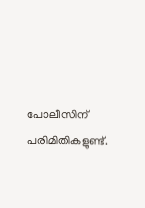പോലീസിന് പരിമിതികളുണ്ട്.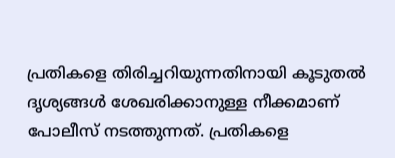പ്രതികളെ തിരിച്ചറിയുന്നതിനായി കൂടുതല്‍ ദൃശ്യങ്ങള്‍ ശേഖരിക്കാനുള്ള നീക്കമാണ് പോലീസ് നടത്തുന്നത്. പ്രതികളെ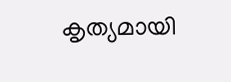കൃത്യമായി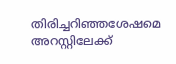തിരിച്ചറിഞ്ഞശേഷമെ അറസ്റ്റിലേക്ക്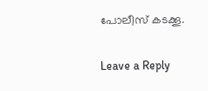പോലീസ് കടക്കൂ.

Leave a Reply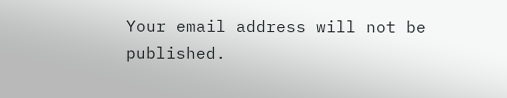Your email address will not be published.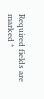Required fields are marked *